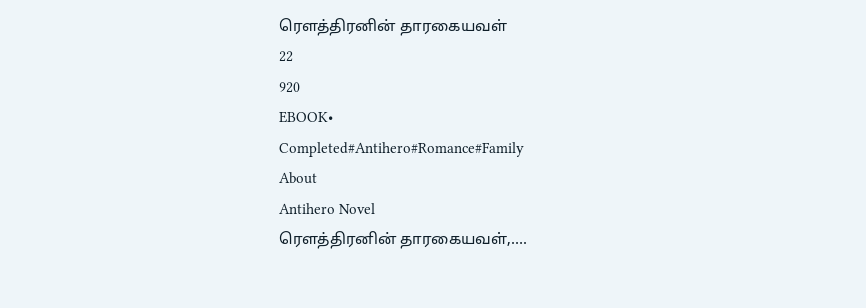ரௌத்திரனின் தாரகையவள்
22
920
EBOOK•
Completed#Antihero#Romance#Family
About
Antihero Novel
ரௌத்திரனின் தாரகையவள்,….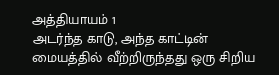அத்தியாயம் 1
அடர்ந்த காடு, அந்த காட்டின் மையத்தில் வீற்றிருந்தது ஒரு சிறிய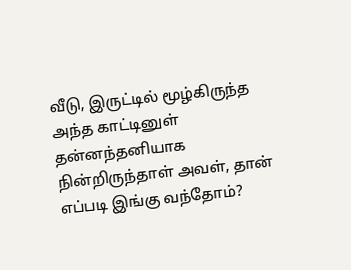வீடு, இருட்டில் மூழ்கிருந்த அந்த காட்டினுள் தன்னந்தனியாக நின்றிருந்தாள் அவள், தான் எப்படி இங்கு வந்தோம்?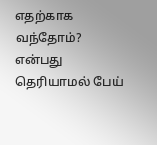எதற்காக வந்தோம்? என்பது தெரியாமல் பேய்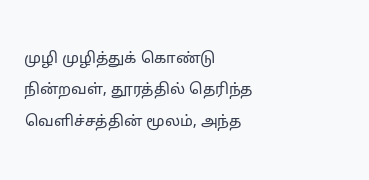முழி முழித்துக் கொண்டு நின்றவள், தூரத்தில் தெரிந்த வெளிச்சத்தின் மூலம், அந்த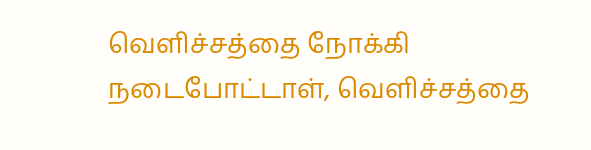வெளிச்சத்தை நோக்கி நடைபோட்டாள், வெளிச்சத்தை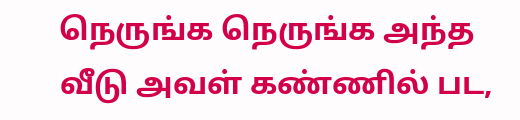நெருங்க நெருங்க அந்த வீடு அவள் கண்ணில் பட,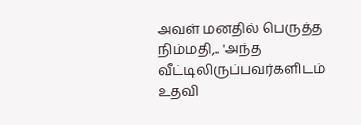அவள் மனதில் பெருத்த நிம்மதி,.. 'அந்த வீட்டிலிருப்பவர்களிடம் உதவி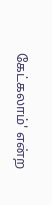கேட்கலாம்' என்ற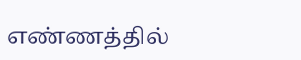எண்ணத்தில்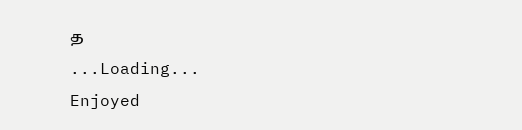த
...Loading...
Enjoyed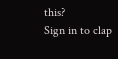this?
Sign in to clap